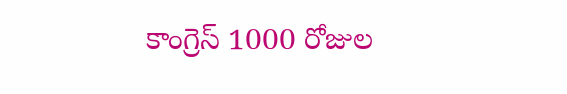కాంగ్రెస్ 1000 రోజుల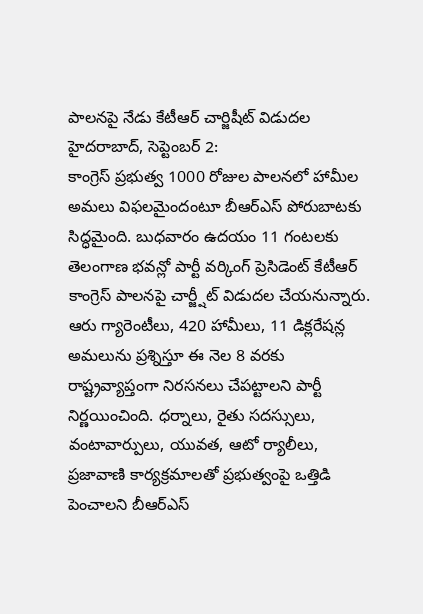పాలనపై నేడు కేటీఆర్ చార్జిషీట్ విడుదల
హైదరాబాద్, సెప్టెంబర్ 2:
కాంగ్రెస్ ప్రభుత్వ 1000 రోజుల పాలనలో హామీల అమలు విఫలమైందంటూ బీఆర్ఎస్ పోరుబాటకు సిద్ధమైంది. బుధవారం ఉదయం 11 గంటలకు తెలంగాణ భవన్లో పార్టీ వర్కింగ్ ప్రెసిడెంట్ కేటీఆర్ కాంగ్రెస్ పాలనపై చార్జ్షీట్ విడుదల చేయనున్నారు. ఆరు గ్యారెంటీలు, 420 హామీలు, 11 డిక్లరేషన్ల అమలును ప్రశ్నిస్తూ ఈ నెల 8 వరకు రాష్ట్రవ్యాప్తంగా నిరసనలు చేపట్టాలని పార్టీ నిర్ణయించింది. ధర్నాలు, రైతు సదస్సులు, వంటావార్పులు, యువత, ఆటో ర్యాలీలు, ప్రజావాణి కార్యక్రమాలతో ప్రభుత్వంపై ఒత్తిడి పెంచాలని బీఆర్ఎస్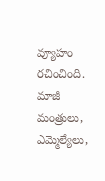వ్యూహం రచించింది. మాజీ మంత్రులు, ఎమ్మెల్యేలు,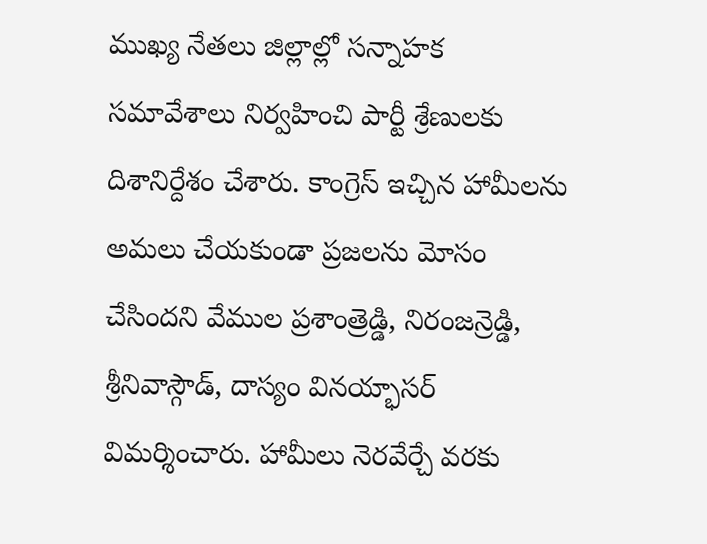ముఖ్య నేతలు జిల్లాల్లో సన్నాహక సమావేశాలు నిర్వహించి పార్టీ శ్రేణులకు దిశానిర్దేశం చేశారు. కాంగ్రెస్ ఇచ్చిన హామీలను అమలు చేయకుండా ప్రజలను మోసం చేసిందని వేముల ప్రశాంత్రెడ్డి, నిరంజన్రెడ్డి, శ్రీనివాస్గౌడ్, దాస్యం వినయ్భాసర్ విమర్శించారు. హామీలు నెరవేర్చే వరకు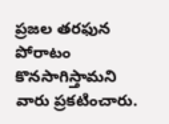ప్రజల తరఫున పోరాటం కొనసాగిస్తామని వారు ప్రకటించారు.